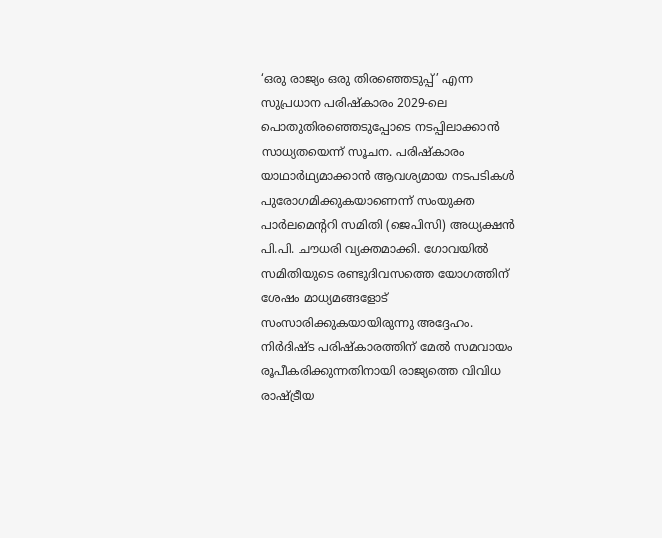‘ഒരു രാജ്യം ഒരു തിരഞ്ഞെടുപ്പ്’ എന്ന സുപ്രധാന പരിഷ്കാരം 2029-ലെ പൊതുതിരഞ്ഞെടുപ്പോടെ നടപ്പിലാക്കാൻ സാധ്യതയെന്ന് സൂചന. പരിഷ്കാരം യാഥാർഥ്യമാക്കാൻ ആവശ്യമായ നടപടികൾ പുരോഗമിക്കുകയാണെന്ന് സംയുക്ത പാർലമെന്ററി സമിതി (ജെപിസി) അധ്യക്ഷൻ പി.പി. ചൗധരി വ്യക്തമാക്കി. ഗോവയിൽ സമിതിയുടെ രണ്ടുദിവസത്തെ യോഗത്തിന് ശേഷം മാധ്യമങ്ങളോട് സംസാരിക്കുകയായിരുന്നു അദ്ദേഹം.
നിർദിഷ്ട പരിഷ്കാരത്തിന് മേൽ സമവായം രൂപീകരിക്കുന്നതിനായി രാജ്യത്തെ വിവിധ രാഷ്ട്രീയ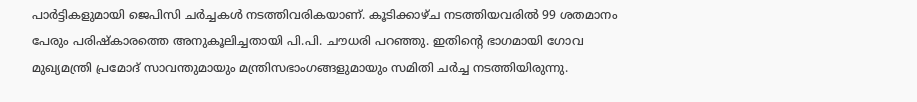പാർട്ടികളുമായി ജെപിസി ചർച്ചകൾ നടത്തിവരികയാണ്. കൂടിക്കാഴ്ച നടത്തിയവരിൽ 99 ശതമാനം പേരും പരിഷ്കാരത്തെ അനുകൂലിച്ചതായി പി.പി. ചൗധരി പറഞ്ഞു. ഇതിന്റെ ഭാഗമായി ഗോവ മുഖ്യമന്ത്രി പ്രമോദ് സാവന്തുമായും മന്ത്രിസഭാംഗങ്ങളുമായും സമിതി ചർച്ച നടത്തിയിരുന്നു.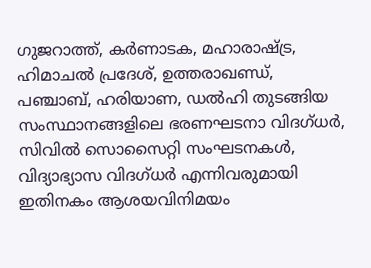ഗുജറാത്ത്, കർണാടക, മഹാരാഷ്ട്ര, ഹിമാചൽ പ്രദേശ്, ഉത്തരാഖണ്ഡ്, പഞ്ചാബ്, ഹരിയാണ, ഡൽഹി തുടങ്ങിയ സംസ്ഥാനങ്ങളിലെ ഭരണഘടനാ വിദഗ്ധർ, സിവിൽ സൊസൈറ്റി സംഘടനകൾ, വിദ്യാഭ്യാസ വിദഗ്ധർ എന്നിവരുമായി ഇതിനകം ആശയവിനിമയം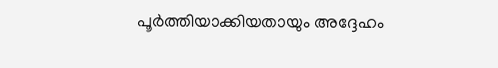പൂർത്തിയാക്കിയതായും അദ്ദേഹം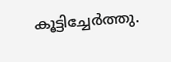കൂട്ടിച്ചേർത്തു.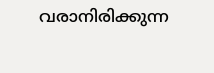വരാനിരിക്കുന്ന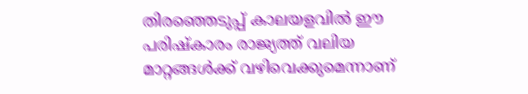തിരഞ്ഞെടുപ്പ് കാലയളവിൽ ഈ പരിഷ്കാരം രാജ്യത്ത് വലിയ മാറ്റങ്ങൾക്ക് വഴിവെക്കുമെന്നാണ്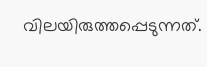വിലയിരുത്തപ്പെടുന്നത്.